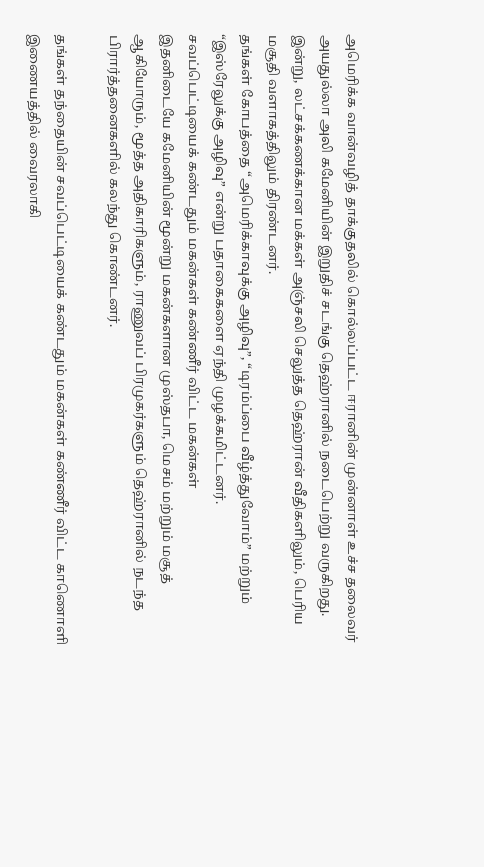அமெரிக்க வான்வழித் தாக்குதலில் கொல்லப்பட்ட ஈரானின் முன்னாள் உச்ச தலைவர் அயதுல்லா அலி கமேனியின் இறுதிச் சடங்கு தெஹ்ரானில் நடைபெற்று வருகிறது.
இன்று, லட்சக்கணக்கான மக்கள் அஞ்சலி செலுத்த தெஹ்ரான் வீதிகளிலும், பெரிய மசூதி வளாகத்திலும் திரண்டனர்.
தங்கள் கோபத்தை “அமெரிக்காவுக்கு அழிவு”, “டிரம்ப்பை வீழ்த்துவோம்” மற்றும் “இஸ்ரேலுக்கு அழிவு” என்று பதாகைகளை ஏந்தி முழக்கமிட்டனர்.
சவப்பெட்டியைக் கண்டதும் மகன்கள் கண்ணீர் விட்ட மகன்கள்
இதனிடையே கமேனியின் மூன்று மகன்களான முஸ்தபா, மெசம் மற்றும் மசூத் ஆகியோரும், மூத்த அதிகாரிகளும், ராணுவப் பிரமுகர்களும் தெஹ்ரானில் நடந்த பிரார்த்தனைகளில் கலந்து கொண்டனர்.

தங்கள் தந்தையின் சவப்பெட்டியைக் கண்டதும் மகன்கள் கண்ணீர் விட்ட காணொளி இணையத்தில் வைரலாகி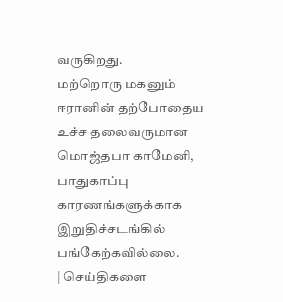வருகிறது.
மற்றொரு மகனும் ஈரானின் தற்போதைய உச்ச தலைவருமான மொஜ்தபா காமேனி, பாதுகாப்பு காரணங்களுக்காக இறுதிச்சடங்கில் பங்கேற்கவில்லை.
| செய்திகளை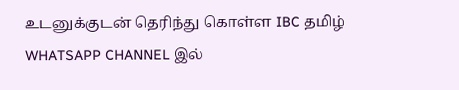உடனுக்குடன் தெரிந்து கொள்ள IBC தமிழ் WHATSAPP CHANNEL இல்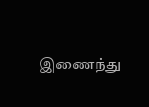இணைந்து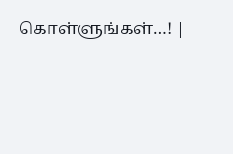கொள்ளுங்கள்…! |